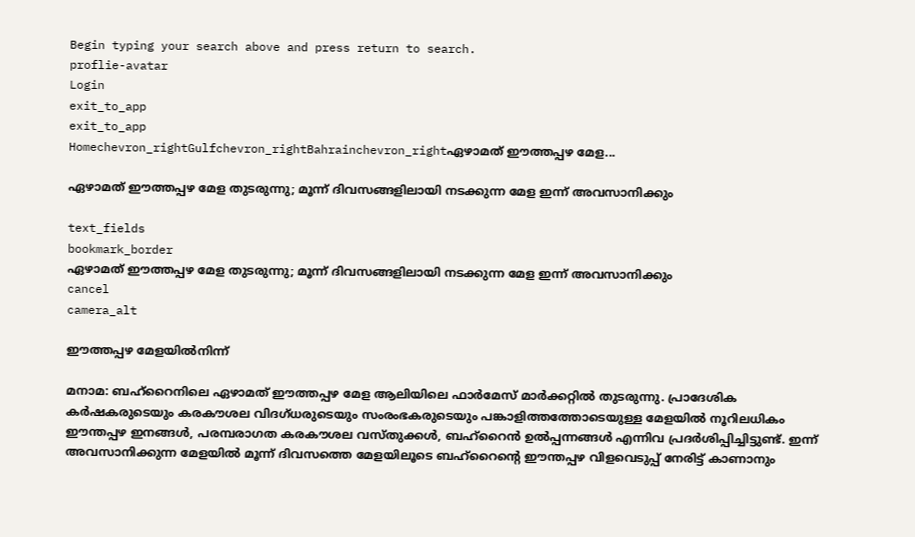Begin typing your search above and press return to search.
proflie-avatar
Login
exit_to_app
exit_to_app
Homechevron_rightGulfchevron_rightBahrainchevron_rightഏഴാമത് ഈത്തപ്പഴ മേള...

ഏഴാമത് ഈത്തപ്പഴ മേള തുടരുന്നു; മൂന്ന് ദിവസങ്ങളിലായി നടക്കുന്ന മേള ഇന്ന് അവസാനിക്കും

text_fields
bookmark_border
ഏഴാമത് ഈത്തപ്പഴ മേള തുടരുന്നു; മൂന്ന് ദിവസങ്ങളിലായി നടക്കുന്ന മേള ഇന്ന് അവസാനിക്കും
cancel
camera_alt

ഈത്തപ്പഴ മേളയിൽനിന്ന്

മനാമ: ബഹ്റൈനിലെ ഏഴാമത് ഈത്തപ്പഴ മേള ആലിയിലെ ഫാർമേസ് മാർക്കറ്റിൽ തുടരുന്നു. പ്രാദേശിക കർഷകരുടെയും കരകൗശല വിദഗ്ധരുടെയും സംരംഭകരുടെയും പങ്കാളിത്തത്തോടെയുള്ള മേളയിൽ നൂറിലധികം ഈന്തപ്പഴ ഇനങ്ങൾ, പരമ്പരാഗത കരകൗശല വസ്തുക്കൾ, ബഹ്‌റൈൻ ഉൽപ്പന്നങ്ങൾ എന്നിവ പ്രദർശിപ്പിച്ചിട്ടുണ്ട്. ഇന്ന് അവസാനിക്കുന്ന മേളയിൽ മൂന്ന് ദിവസത്തെ മേളയിലൂടെ ബഹ്‌റൈന്റെ ഈന്തപ്പഴ വിളവെടുപ്പ് നേരിട്ട് കാണാനും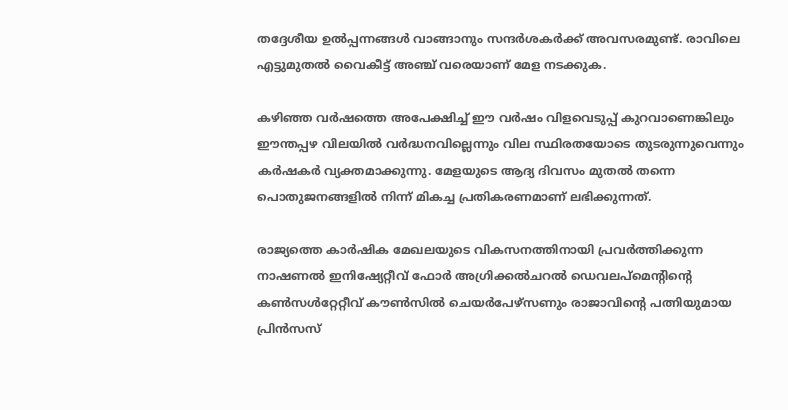തദ്ദേശീയ ഉൽപ്പന്നങ്ങൾ വാങ്ങാനും സന്ദർശകർക്ക് അവസരമുണ്ട്. രാവിലെ എട്ടുമുതൽ വൈകീട്ട് അഞ്ച് വരെയാണ് മേള നടക്കുക.

കഴിഞ്ഞ വർഷത്തെ അപേക്ഷിച്ച് ഈ വർഷം വിളവെടുപ്പ് കുറവാണെങ്കിലും ഈന്തപ്പഴ വിലയിൽ വർദ്ധനവില്ലെന്നും വില സ്ഥിരതയോടെ തുടരുന്നുവെന്നും കർഷകർ വ്യക്തമാക്കുന്നു. മേളയുടെ ആദ്യ ദിവസം മുതൽ തന്നെ പൊതുജനങ്ങളിൽ നിന്ന് മികച്ച പ്രതികരണമാണ് ലഭിക്കുന്നത്.

രാജ്യത്തെ കാർഷിക മേഖലയുടെ വികസനത്തിനായി പ്രവർത്തിക്കുന്ന നാഷണൽ ഇനിഷ്യേറ്റീവ് ഫോർ അഗ്രിക്കൽചറൽ ഡെവലപ്‌മെന്റിന്റെ കൺസൾറ്റേറ്റീവ് കൗൺസിൽ ചെയർപേഴ്സണും രാജാവിന്റെ പത്നിയുമായ പ്രിൻസസ്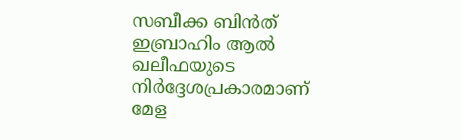സബീക്ക ബിൻത് ഇബ്രാഹിം ആൽ ഖലീഫയുടെ നിർദ്ദേശപ്രകാരമാണ് മേള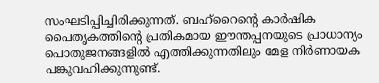സംഘടിപ്പിച്ചിരിക്കുന്നത്. ബഹ്‌റൈന്റെ കാർഷിക പൈതൃകത്തിന്റെ പ്രതികമായ ഈന്തപ്പനയുടെ പ്രാധാന്യം പൊതുജനങ്ങളിൽ എത്തിക്കുന്നതിലും മേള നിർണായക പങ്കുവഹിക്കുന്നുണ്ട്.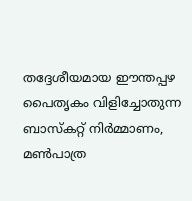തദ്ദേശീയമായ ഈന്തപ്പഴ പൈതൃകം വിളിച്ചോതുന്ന ബാസ്‌കറ്റ് നിർമ്മാണം, മൺപാത്ര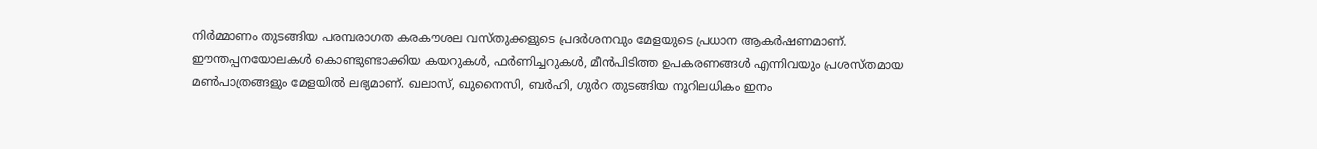നിർമ്മാണം തുടങ്ങിയ പരമ്പരാഗത കരകൗശല വസ്തുക്കളുടെ പ്രദർശനവും മേളയുടെ പ്രധാന ആകർഷണമാണ്. ഈന്തപ്പനയോലകൾ കൊണ്ടുണ്ടാക്കിയ കയറുകൾ, ഫർണിച്ചറുകൾ, മീൻപിടിത്ത ഉപകരണങ്ങൾ എന്നിവയും പ്രശസ്തമായ മൺപാത്രങ്ങളും മേളയിൽ ലഭ്യമാണ്. ഖലാസ്, ഖുനൈസി, ബർഹി, ഗുർറ തുടങ്ങിയ നൂറിലധികം ഇനം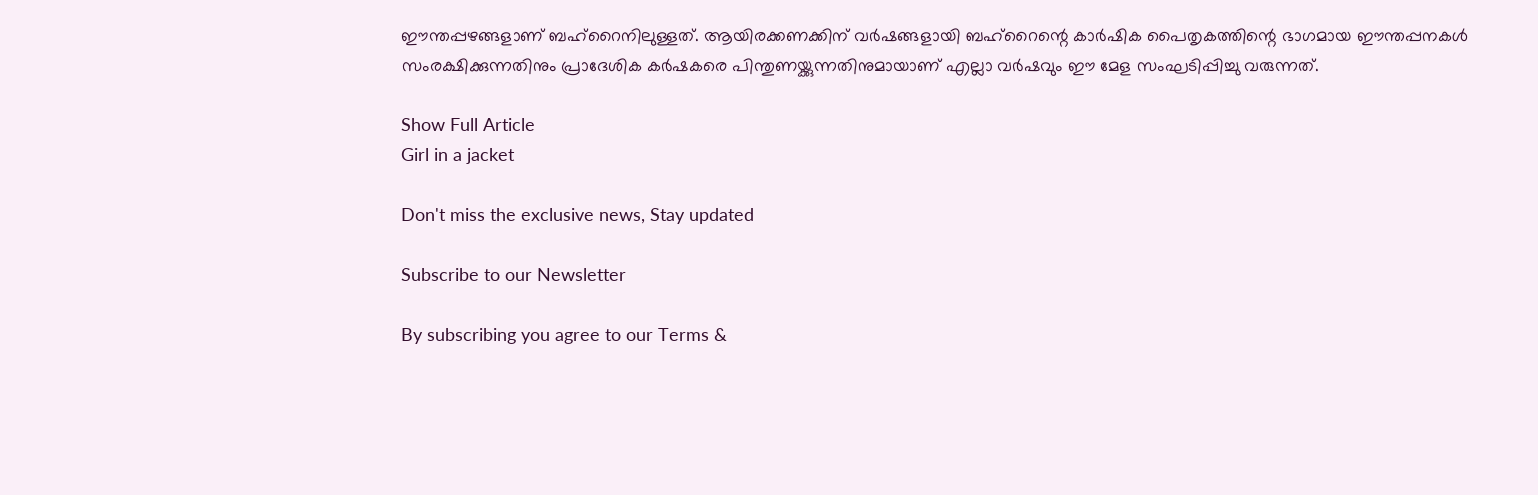ഈന്തപ്പഴങ്ങളാണ് ബഹ്‌റൈനിലുള്ളത്. ആയിരക്കണക്കിന് വർഷങ്ങളായി ബഹ്‌റൈന്റെ കാർഷിക പൈതൃകത്തിന്റെ ഭാഗമായ ഈന്തപ്പനകൾ സംരക്ഷിക്കുന്നതിനും പ്രാദേശിക കർഷകരെ പിന്തുണയ്ക്കുന്നതിനുമായാണ് എല്ലാ വർഷവും ഈ മേള സംഘടിപ്പിച്ചു വരുന്നത്.

Show Full Article
Girl in a jacket

Don't miss the exclusive news, Stay updated

Subscribe to our Newsletter

By subscribing you agree to our Terms &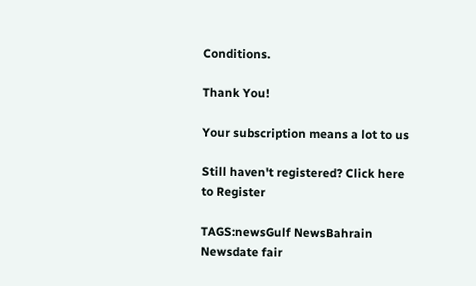Conditions.

Thank You!

Your subscription means a lot to us

Still haven't registered? Click here to Register

TAGS:newsGulf NewsBahrain Newsdate fair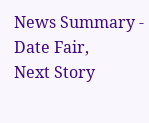News Summary - Date Fair,
Next Story